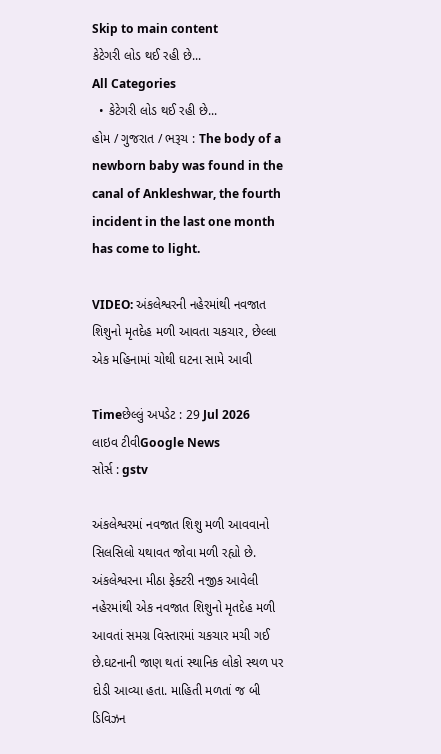Skip to main content
કેટેગરી લોડ થઈ રહી છે...
All Categories
  • કેટેગરી લોડ થઈ રહી છે...
હોમ / ગુજરાત / ભરૂચ : The body of a newborn baby was found in the canal of Ankleshwar, the fourth incident in the last one month has come to light.

VIDEO: અંકલેશ્વરની નહેરમાંથી નવજાત શિશુનો મૃતદેહ મળી આવતા ચકચાર, છેલ્લા એક મહિનામાં ચોથી ઘટના સામે આવી

Timeછેલ્લું અપડેટ : 29 Jul 2026
લાઇવ ટીવીGoogle News
સોર્સ : gstv

અંકલેશ્વરમાં નવજાત શિશુ મળી આવવાનો સિલસિલો યથાવત જોવા મળી રહ્યો છે. અંકલેશ્વરના મીઠા ફેક્ટરી નજીક આવેલી નહેરમાંથી એક નવજાત શિશુનો મૃતદેહ મળી આવતાં સમગ્ર વિસ્તારમાં ચકચાર મચી ગઈ છે.ઘટનાની જાણ થતાં સ્થાનિક લોકો સ્થળ પર દોડી આવ્યા હતા. માહિતી મળતાં જ બી ડિવિઝન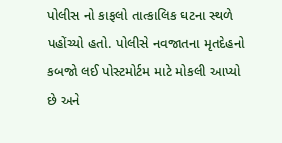પોલીસ નો કાફલો તાત્કાલિક ઘટના સ્થળે પહોંચ્યો હતો. પોલીસે નવજાતના મૃતદેહનો કબજો લઈ પોસ્ટમોર્ટમ માટે મોકલી આપ્યો છે અને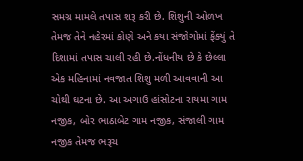સમગ્ર મામલે તપાસ શરૂ કરી છે. શિશુની ઓળખ તેમજ તેને નહેરમાં કોણે અને કયા સંજોગોમાં ફેંક્યું તે દિશામાં તપાસ ચાલી રહી છે.નોંધનીય છે કે છેલ્લા એક મહિનામાં નવજાત શિશુ મળી આવવાની આ ચોથી ઘટના છે. આ અગાઉ હાંસોટના રાયમા ગામ નજીક, બોર ભાઠાબેટ ગામ નજીક, સંજાલી ગામ નજીક તેમજ ભરૂચ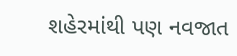શહેરમાંથી પણ નવજાત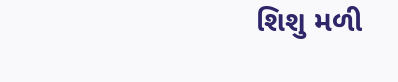શિશુ મળી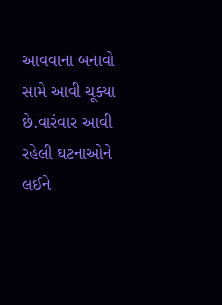આવવાના બનાવો સામે આવી ચૂક્યા છે.વારંવાર આવી રહેલી ઘટનાઓને લઈને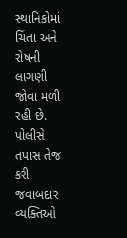સ્થાનિકોમાં ચિંતા અને રોષની લાગણી જોવા મળી રહી છે. પોલીસે તપાસ તેજ કરી જવાબદાર વ્યક્તિઓ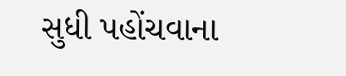સુધી પહોંચવાના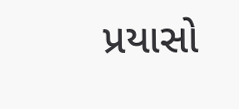પ્રયાસો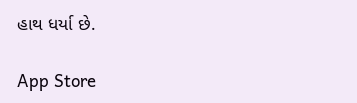હાથ ધર્યા છે.

App Store